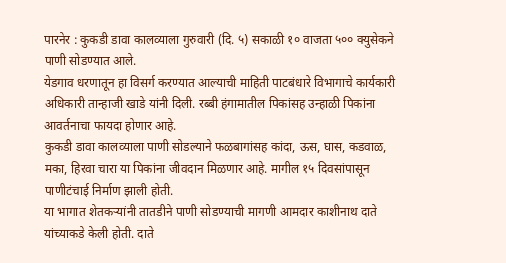पारनेर : कुकडी डावा कालव्याला गुरुवारी (दि. ५) सकाळी १० वाजता ५०० क्युसेकने पाणी सोडण्यात आले.
येडगाव धरणातून हा विसर्ग करण्यात आल्याची माहिती पाटबंधारे विभागाचे कार्यकारी अधिकारी तान्हाजी खाडे यांनी दिली. रब्बी हंगामातील पिकांसह उन्हाळी पिकांना आवर्तनाचा फायदा होणार आहे.
कुकडी डावा कालव्याला पाणी सोडल्याने फळबागांसह कांदा, ऊस, घास, कडवाळ, मका, हिरवा चारा या पिकांना जीवदान मिळणार आहे. मागील १५ दिवसांपासून पाणीटंचाई निर्माण झाली होती.
या भागात शेतकऱ्यांनी तातडीने पाणी सोडण्याची मागणी आमदार काशीनाथ दाते यांच्याकडे केली होती. दाते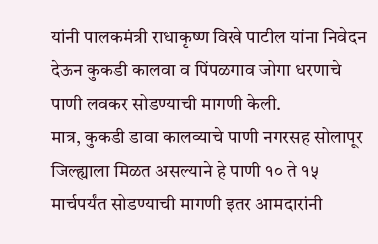यांनी पालकमंत्री राधाकृष्ण विखे पाटील यांना निवेदन देऊन कुकडी कालवा व पिंपळगाव जोगा धरणाचे पाणी लवकर सोडण्याची मागणी केली.
मात्र, कुकडी डावा कालव्याचे पाणी नगरसह सोलापूर जिल्ह्याला मिळत असल्याने हे पाणी १० ते १५ मार्चपर्यंत सोडण्याची मागणी इतर आमदारांनी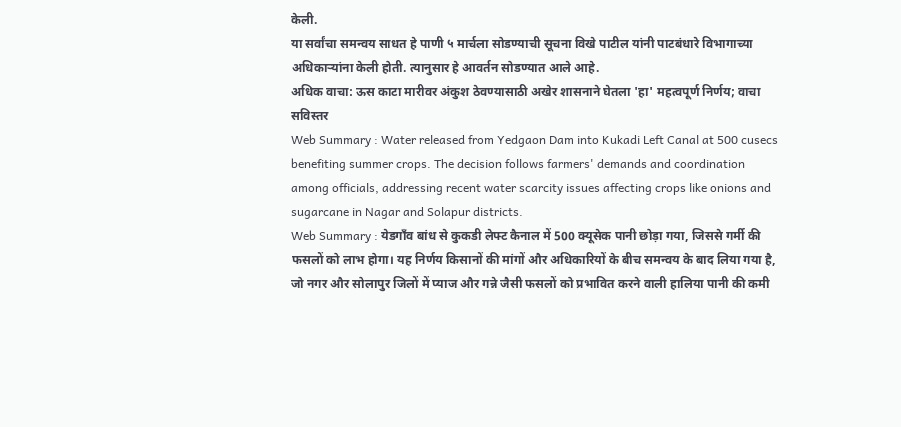केली.
या सर्वांचा समन्वय साधत हे पाणी ५ मार्चला सोडण्याची सूचना विखे पाटील यांनी पाटबंधारे विभागाच्या अधिकाऱ्यांना केली होती. त्यानुसार हे आवर्तन सोडण्यात आले आहे.
अधिक वाचा: ऊस काटा मारीवर अंकुश ठेवण्यासाठी अखेर शासनाने घेतला 'हा' महत्वपूर्ण निर्णय; वाचा सविस्तर
Web Summary : Water released from Yedgaon Dam into Kukadi Left Canal at 500 cusecs benefiting summer crops. The decision follows farmers' demands and coordination among officials, addressing recent water scarcity issues affecting crops like onions and sugarcane in Nagar and Solapur districts.
Web Summary : येडगाँव बांध से कुकडी लेफ्ट कैनाल में 500 क्यूसेक पानी छोड़ा गया, जिससे गर्मी की फसलों को लाभ होगा। यह निर्णय किसानों की मांगों और अधिकारियों के बीच समन्वय के बाद लिया गया है, जो नगर और सोलापुर जिलों में प्याज और गन्ने जैसी फसलों को प्रभावित करने वाली हालिया पानी की कमी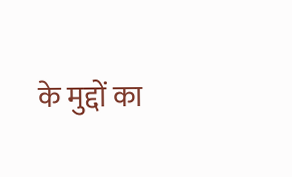के मुद्दों का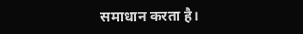समाधान करता है।